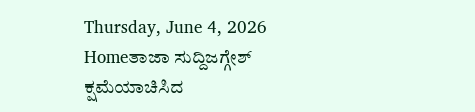Thursday, June 4, 2026
Homeತಾಜಾ ಸುದ್ದಿಜಗ್ಗೇಶ್ ಕ್ಷಮೆಯಾಚಿಸಿದ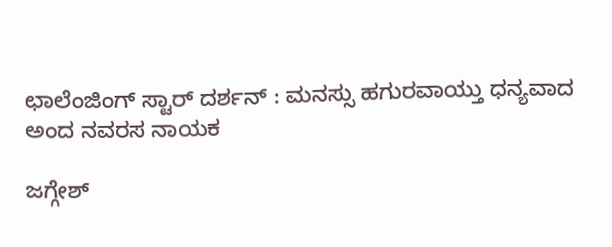ಛಾಲೆಂಜಿಂಗ್ ಸ್ಟಾರ್ ದರ್ಶನ್ : ಮನಸ್ಸು ಹಗುರವಾಯ್ತು ಧನ್ಯವಾದ ಅಂದ ನವರಸ ನಾಯಕ

ಜಗ್ಗೇಶ್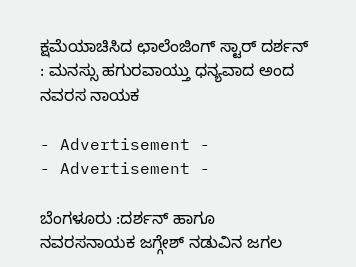ಕ್ಷಮೆಯಾಚಿಸಿದ ಛಾಲೆಂಜಿಂಗ್ ಸ್ಟಾರ್ ದರ್ಶನ್ : ಮನಸ್ಸು ಹಗುರವಾಯ್ತು ಧನ್ಯವಾದ ಅಂದ ನವರಸ ನಾಯಕ

- Advertisement -
- Advertisement -

ಬೆಂಗಳೂರು :ದರ್ಶನ್ ಹಾಗೂ ನವರಸನಾಯಕ ಜಗ್ಗೇಶ್ ನಡುವಿನ ಜಗಲ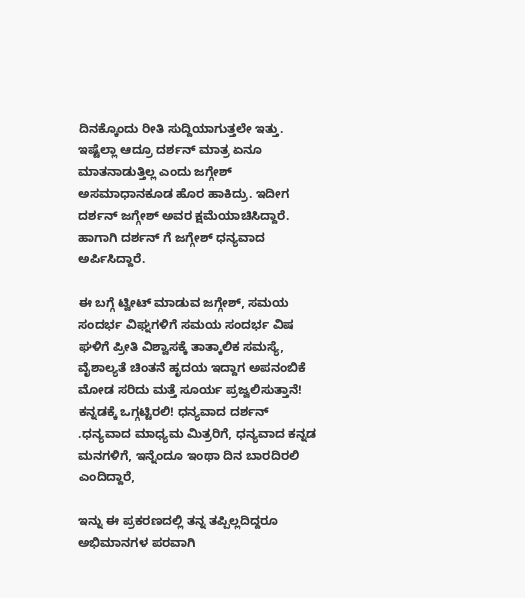ದಿನಕ್ಕೊಂದು ರೀತಿ ಸುದ್ದಿಯಾಗುತ್ತಲೇ ಇತ್ತು. ಇಷ್ಟೆಲ್ಲಾ ಆದ್ರೂ ದರ್ಶನ್ ಮಾತ್ರ ಏನೂ ಮಾತನಾಡುತ್ತಿಲ್ಲ ಎಂದು ಜಗ್ಗೇಶ್ ಅಸಮಾಧಾನಕೂಡ ಹೊರ ಹಾಕಿದ್ರು. ಇದೀಗ ದರ್ಶನ್ ಜಗ್ಗೇಶ್ ಅವರ ಕ್ಷಮೆಯಾಚಿಸಿದ್ದಾರೆ. ಹಾಗಾಗಿ ದರ್ಶನ್ ಗೆ ಜಗ್ಗೇಶ್ ಧನ್ಯವಾದ ಅರ್ಪಿಸಿದ್ದಾರೆ.

ಈ ಬಗ್ಗೆ ಟ್ವೀಟ್ ಮಾಡುವ ಜಗ್ಗೇಶ್, ಸಮಯ ಸಂದರ್ಭ ವಿಘ್ನಗಳಿಗೆ ಸಮಯ ಸಂದರ್ಭ ವಿಷ ಘಳಿಗೆ ಪ್ರೀತಿ ವಿಶ್ವಾಸಕ್ಕೆ ತಾತ್ಕಾಲಿಕ ಸಮಸ್ಯೆ, ವೈಶಾಲ್ಯತೆ ಚಿಂತನೆ ಹೃದಯ ಇದ್ದಾಗ ಅಪನಂಬಿಕೆ ಮೋಡ ಸರಿದು ಮತ್ತೆ ಸೂರ್ಯ ಪ್ರಜ್ವಲಿಸುತ್ತಾನೆ! ಕನ್ನಡಕ್ಕೆ ಒಗ್ಗಟ್ಟಿರಲಿ! ಧನ್ಯವಾದ ದರ್ಶನ್ .ಧನ್ಯವಾದ ಮಾಧ್ಯಮ ಮಿತ್ರರಿಗೆ, ಧನ್ಯವಾದ ಕನ್ನಡ ಮನಗಳಿಗೆ, ಇನ್ನೆಂದೂ ಇಂಥಾ ದಿನ ಬಾರದಿರಲಿ ಎಂದಿದ್ದಾರೆ,

ಇನ್ನು ಈ ಪ್ರಕರಣದಲ್ಲಿ ತನ್ನ ತಪ್ಪಿಲ್ಲದಿದ್ದರೂ ಅಭಿಮಾನಗಳ ಪರವಾಗಿ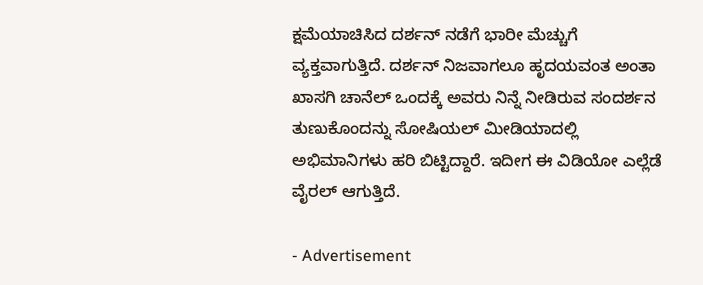ಕ್ಷಮೆಯಾಚಿಸಿದ ದರ್ಶನ್ ನಡೆಗೆ ಭಾರೀ ಮೆಚ್ಚುಗೆ ವ್ಯಕ್ತವಾಗುತ್ತಿದೆ. ದರ್ಶನ್ ನಿಜವಾಗಲೂ ಹೃದಯವಂತ ಅಂತಾ ಖಾಸಗಿ ಚಾನೆಲ್ ಒಂದಕ್ಕೆ ಅವರು ನಿನ್ನೆ ನೀಡಿರುವ ಸಂದರ್ಶನ ತುಣುಕೊಂದನ್ನು ಸೋಷಿಯಲ್ ಮೀಡಿಯಾದಲ್ಲಿ ಅಭಿಮಾನಿಗಳು ಹರಿ ಬಿಟ್ಟಿದ್ದಾರೆ. ಇದೀಗ ಈ ವಿಡಿಯೋ ಎಲ್ಲೆಡೆ ವೈರಲ್ ಆಗುತ್ತಿದೆ.

- Advertisement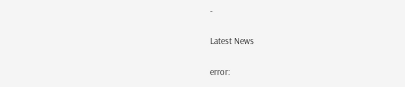-

Latest News

error: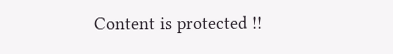Content is protected !!